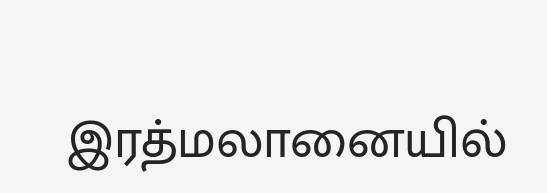இரத்மலானையில்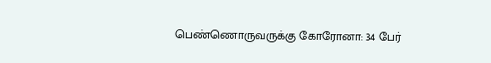பெண்ணொருவருக்கு கோரோனா: 34 பேர்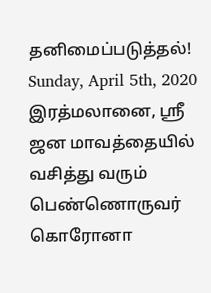தனிமைப்படுத்தல்!
Sunday, April 5th, 2020
இரத்மலானை, ஸ்ரீ ஜன மாவத்தையில் வசித்து வரும் பெண்ணொருவர் கொரோனா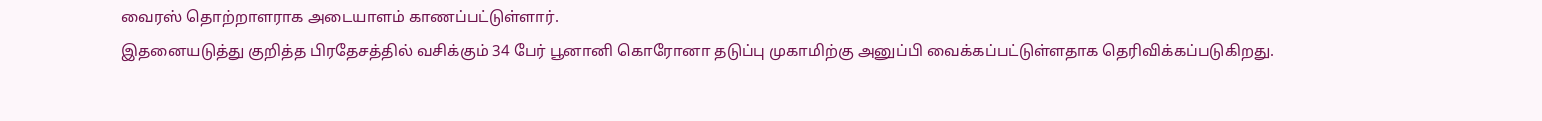வைரஸ் தொற்றாளராக அடையாளம் காணப்பட்டுள்ளார்.
இதனையடுத்து குறித்த பிரதேசத்தில் வசிக்கும் 34 பேர் பூனானி கொரோனா தடுப்பு முகாமிற்கு அனுப்பி வைக்கப்பட்டுள்ளதாக தெரிவிக்கப்படுகிறது.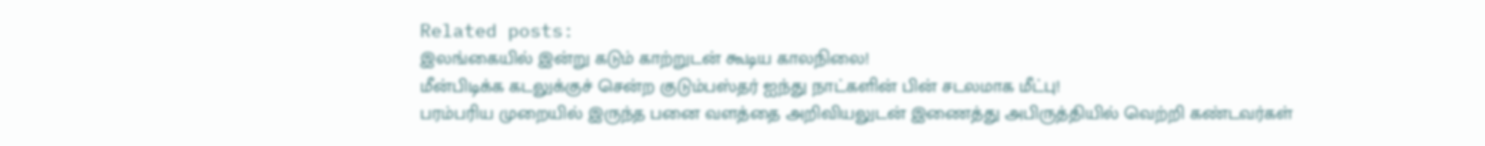Related posts:
இலங்கையில் இன்று கடும் காற்றுடன் கூடிய காலநிலை!
மீன்பிடிக்க கடலுக்குச் சென்ற குடும்பஸ்தர் ஐந்து நாட்களின் பின் சடலமாக மீட்பு!
பரம்பரிய முறையில் இருந்த பனை வளத்தை அறிவியலுடன் இணைத்து அபிருத்தியில் வெற்றி கண்டவர்கள்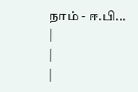நாம் - ஈ.பி...
|
|
|